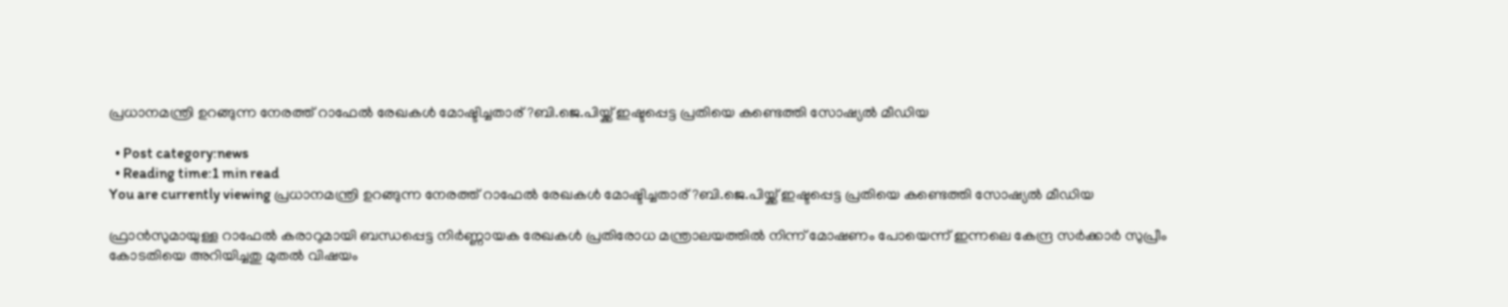പ്രധാനമന്ത്രി ഉറങ്ങുന്ന നേരത്ത് റാഫേൽ രേഖകള്‍ മോഷ്ടിച്ചതാര് ?ബി.ജെ.പിയ്ക്ക് ഇഷ്ടപ്പെട്ട പ്രതിയെ കണ്ടെത്തി സോഷ്യല്‍ മീഡിയ

  • Post category:news
  • Reading time:1 min read
You are currently viewing പ്രധാനമന്ത്രി ഉറങ്ങുന്ന നേരത്ത് റാഫേൽ രേഖകള്‍ മോഷ്ടിച്ചതാര് ?ബി.ജെ.പിയ്ക്ക് ഇഷ്ടപ്പെട്ട പ്രതിയെ കണ്ടെത്തി സോഷ്യല്‍ മീഡിയ

ഫ്രാൻസുമായുള്ള റാഫേൽ കരാറുമായി ബന്ധപ്പെട്ട നിര്‍ണ്ണായക രേഖകള്‍ പ്രതിരോധ മന്ത്രാലയത്തില്‍ നിന്ന് മോഷണം പോയെന്ന് ഇന്നലെ കേന്ദ്ര സര്‍ക്കാര്‍ സുപ്രീം കോടതിയെ അറിയിച്ചതു മുതല്‍ വിഷയം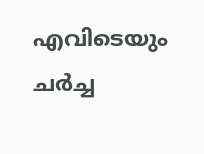എവിടെയും ചര്‍ച്ച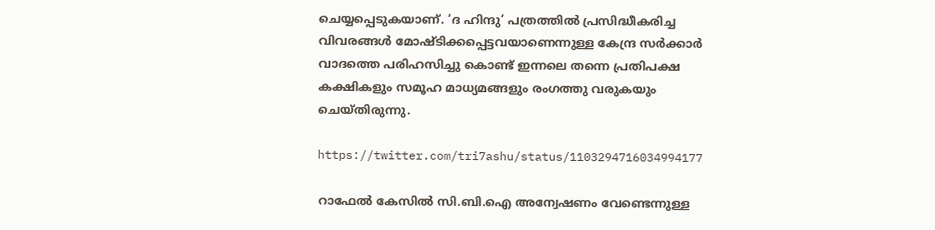ചെയ്യപ്പെടുകയാണ്. ‘ദ ഹിന്ദു’ പത്രത്തില്‍ പ്രസിദ്ധീകരിച്ച വിവരങ്ങള്‍ മോഷ്ടിക്കപ്പെട്ടവയാണെന്നുള്ള കേന്ദ്ര സര്‍ക്കാര്‍ വാദത്തെ പരിഹസിച്ചു കൊണ്ട് ഇന്നലെ തന്നെ പ്രതിപക്ഷ കക്ഷികളും സമൂഹ മാധ്യമങ്ങളും രംഗത്തു വരുകയും ചെയ്തിരുന്നു.

https://twitter.com/tri7ashu/status/1103294716034994177

റാഫേൽ കേസില്‍ സി.ബി.ഐ അന്വേഷണം വേണ്ടെന്നുള്ള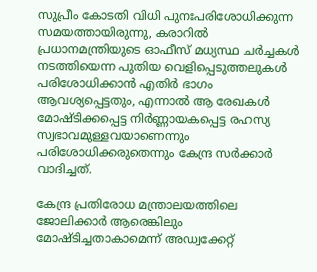സുപ്രീം കോടതി വിധി പുനഃപരിശോധിക്കുന്ന സമയത്തായിരുന്നു, കരാറില്‍ പ്രധാനമന്ത്രിയുടെ ഓഫീസ് മധ്യസ്ഥ ചര്‍ച്ചകള്‍ നടത്തിയെന്ന പുതിയ വെളിപ്പെടുത്തലുകള്‍ പരിശോധിക്കാന്‍ എതിര്‍ ഭാഗം ആവശ്യപ്പെട്ടതും, എന്നാല്‍ ആ രേഖകള്‍ മോഷ്ടിക്കപ്പെട്ട നിര്‍ണ്ണായകപ്പെട്ട രഹസ്യ സ്വഭാവമുള്ളവയാണെന്നും പരിശോധിക്കരുതെന്നും കേന്ദ്ര സര്‍ക്കാര്‍ വാദിച്ചത്.

കേന്ദ്ര പ്രതിരോധ മന്ത്രാലയത്തിലെ ജോലിക്കാര്‍ ആരെങ്കിലും മോഷ്ടിച്ചതാകാമെന്ന് അഡ്വക്കേറ്റ്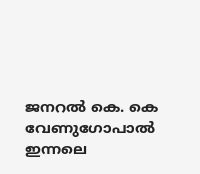ജനറല്‍ കെ. കെ വേണുഗോപാല്‍ ഇന്നലെ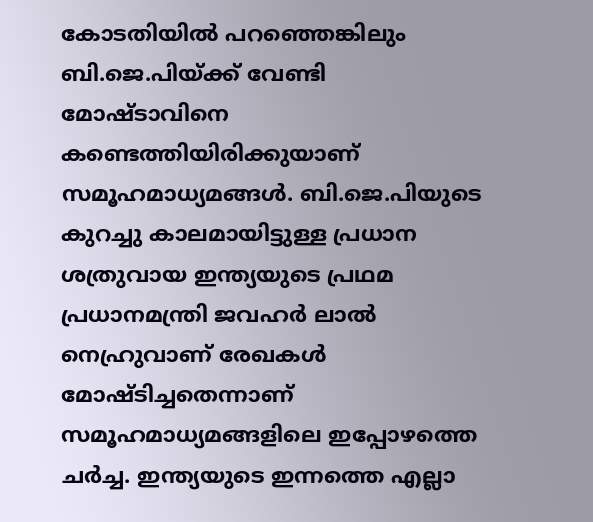കോടതിയില്‍ പറഞ്ഞെങ്കിലും ബി.ജെ.പിയ്ക്ക് വേണ്ടി മോഷ്ടാവിനെ കണ്ടെത്തിയിരിക്കുയാണ് സമൂഹമാധ്യമങ്ങള്‍. ബി.ജെ.പിയുടെ കുറച്ചു കാലമായിട്ടുള്ള പ്രധാന ശത്രുവായ ഇന്ത്യയുടെ പ്രഥമ പ്രധാനമന്ത്രി ജവഹര്‍ ലാല്‍ നെഹ്രുവാണ് രേഖകള്‍ മോഷ്ടിച്ചതെന്നാണ് സമൂഹമാധ്യമങ്ങളിലെ ഇപ്പോഴത്തെ ചര്‍ച്ച. ഇന്ത്യയുടെ ഇന്നത്തെ എല്ലാ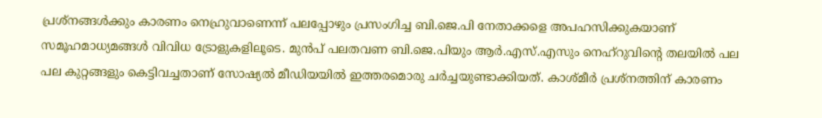പ്രശ്‌നങ്ങള്‍ക്കും കാരണം നെഹ്രുവാണെന്ന് പലപ്പോഴും പ്രസംഗിച്ച ബി.ജെ.പി നേതാക്കളെ അപഹസിക്കുകയാണ് സമൂഹമാധ്യമങ്ങള്‍ വിവിധ ട്രോളുകളിലൂടെ. മുന്‍പ് പലതവണ ബി.ജെ.പിയും ആര്‍.എസ്.എസും നെഹ്‌റുവിന്‍റെ തലയില്‍ പല പല കുറ്റങ്ങളും കെട്ടിവച്ചതാണ് സോഷ്യല്‍ മീഡിയയില്‍ ഇത്തരമൊരു ചര്‍ച്ചയുണ്ടാക്കിയത്. കാശ്മീര്‍ പ്രശ്‌നത്തിന് കാരണം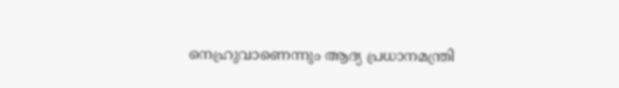നെഹ്രുവാണെന്നും ആദ്യ പ്രധാനമന്ത്രി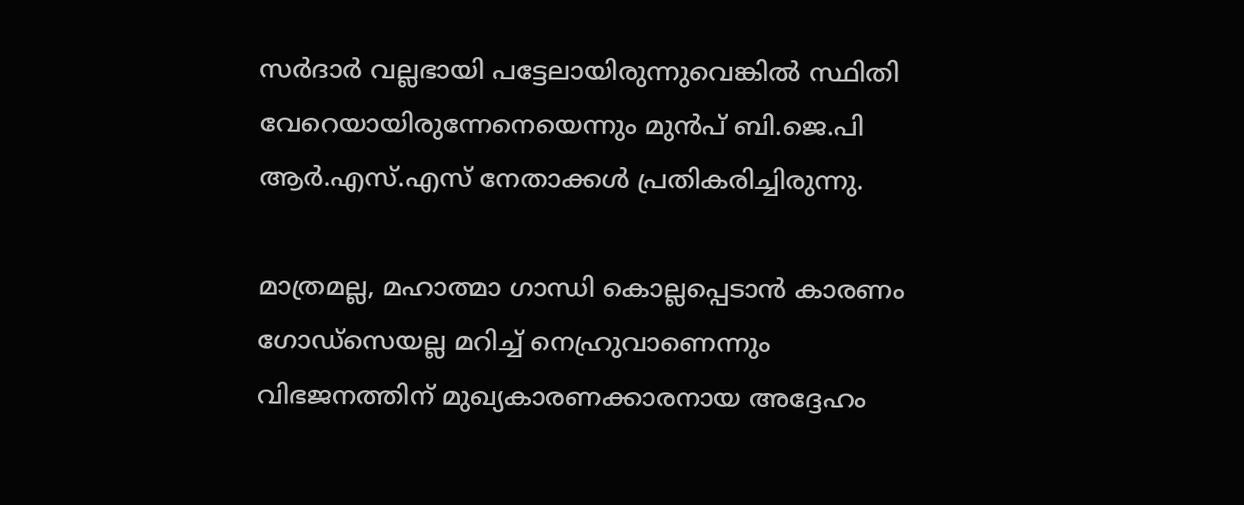സര്‍ദാര്‍ വല്ലഭായി പട്ടേലായിരുന്നുവെങ്കില്‍ സ്ഥിതി വേറെയായിരുന്നേനെയെന്നും മുന്‍പ് ബി.ജെ.പി ആര്‍.എസ്.എസ് നേതാക്കള്‍ പ്രതികരിച്ചിരുന്നു.

മാത്രമല്ല, മഹാത്മാ ഗാന്ധി കൊല്ലപ്പെടാന്‍ കാരണം ഗോഡ്‌സെയല്ല മറിച്ച് നെഹ്രുവാണെന്നും വിഭജനത്തിന് മുഖ്യകാരണക്കാരനായ അദ്ദേഹം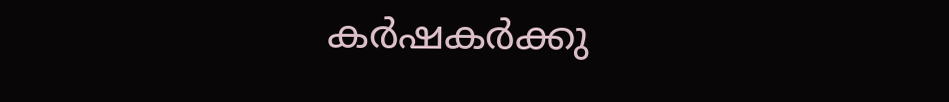കര്‍ഷകര്‍ക്കു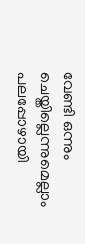വേണ്ടി ഒന്നും ചെയ്തില്ലെന്നുമെല്ലാം പലപ്പോഴായി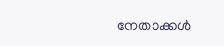നേതാക്കള്‍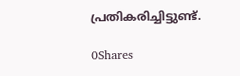പ്രതികരിച്ചിട്ടുണ്ട്.

0Shares